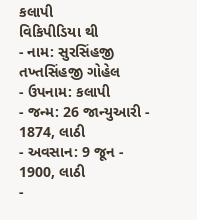કલાપી
વિકિપીડિયા થી
- નામ: સુરસિંહજી તખ્તસિંહજી ગોહેલ
- ઉપનામ: કલાપી
- જન્મ: 26 જાન્યુઆરી - 1874, લાઠી
- અવસાન: 9 જૂન - 1900, લાઠી
-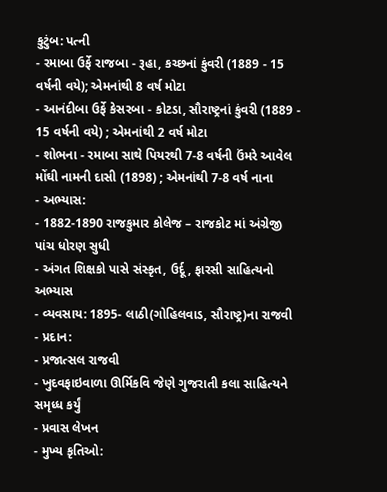કુટુંબ: પત્ની
- રમાબા ઉર્ફે રાજબા - રૂહા, કચ્છનાં કુંવરી (1889 - 15 વર્ષની વયે); એમનાંથી 8 વર્ષ મોટા
- આનંદીબા ઉર્ફે કેસરબા - કોટડા, સૌરાષ્ટ્રનાં કુંવરી (1889 - 15 વર્ષની વયે) ; એમનાંથી 2 વર્ષ મોટા
- શોભના - રમાબા સાથે પિયરથી 7-8 વર્ષની ઉંમરે આવેલ મોંઘી નામની દાસી (1898) ; એમનાંથી 7-8 વર્ષ નાના
- અભ્યાસ:
- 1882-1890 રાજકુમાર કોલેજ – રાજકોટ માં અંગ્રેજી પાંચ ધોરણ સુધી
- અંગત શિક્ષકો પાસે સંસ્કૃત, ઉર્દૂ, ફારસી સાહિત્યનો અભ્યાસ
- વ્યવસાય: 1895- લાઠી(ગોહિલવાડ, સૌરાષ્ટ્ર)ના રાજવી
- પ્રદાન:
- પ્રજાત્સલ રાજવી
- ખુદવફાઇવાળા ઊર્મિકવિ જેણે ગુજરાતી કલા સાહિત્યને સમૃધ્ધ કર્યું
- પ્રવાસ લેખન
- મુખ્ય કૃતિઓ: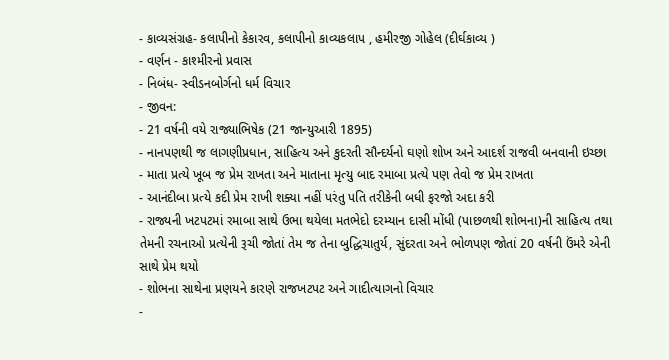- કાવ્યસંગ્રહ- કલાપીનો કેકારવ, કલાપીનો કાવ્યકલાપ , હમીરજી ગોહેલ (દીર્ઘકાવ્ય )
- વર્ણન - કાશ્મીરનો પ્રવાસ
- નિબંધ- સ્વીડનબોર્ગનો ધર્મ વિચાર
- જીવન:
- 21 વર્ષની વયે રાજ્યાભિષેક (21 જાન્યુઆરી 1895)
- નાનપણથી જ લાગણીપ્રધાન, સાહિત્ય અને કુદરતી સૌન્દર્યનો ઘણો શોખ અને આદર્શ રાજવી બનવાની ઇચ્છા
- માતા પ્રત્યે ખૂબ જ પ્રેમ રાખતા અને માતાના મૃત્યુ બાદ રમાબા પ્રત્યે પણ તેવો જ પ્રેમ રાખતા
- આનંદીબા પ્રત્યે કદી પ્રેમ રાખી શક્યા નહીં પરંતુ પતિ તરીકેની બધી ફરજો અદા કરી
- રાજ્યની ખટપટમાં રમાબા સાથે ઉભા થયેલા મતભેદો દરમ્યાન દાસી મોંધી (પાછળથી શોભના)ની સાહિત્ય તથા તેમની રચનાઓ પ્રત્યેની રૂચી જોતાં તેમ જ તેના બુદ્ધિચાતુર્ય, સુંદરતા અને ભોળપણ જોતાં 20 વર્ષની ઉંમરે એની સાથે પ્રેમ થયો
- શોભના સાથેના પ્રણયને કારણે રાજખટપટ અને ગાદીત્યાગનો વિચાર
-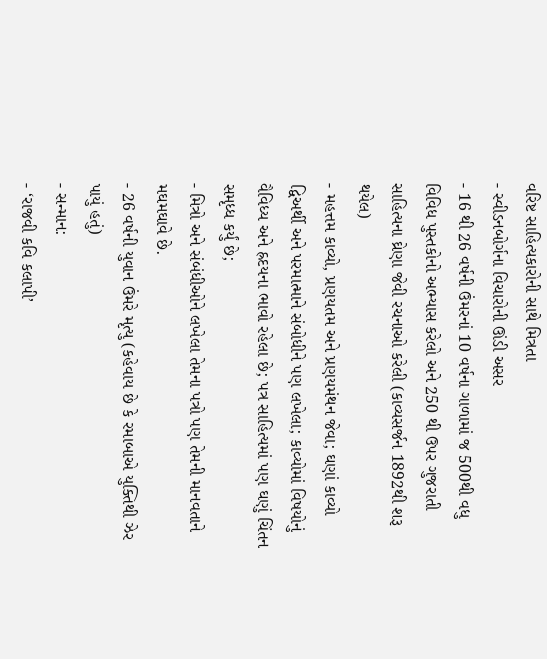વરિષ્ટ સાહિત્યકારોની સાથે મિત્રતા
- સ્વીડનબોર્ગના વિચારોની ઊંડી અસર
- 16 થી 26 વર્ષની ઉંમરનાં 10 વર્ષના ગાળામાં જ 500થી વધુ વિવિધ પુસ્તકોનો અભ્યાસ કરેલો અને 250 થી ઉપર ગુજરાતી સાહિત્યના ઘ્રેણા જેવી રચનાઓ કરેલી (કાવ્યસર્જન 1892થી શરૂ થયેલ)
- મહત્તમ કાવ્યો, પ્રણયતમ અને પ્રણયમંથન જેવા; ઘણાં કાવ્યો દ્વિઅર્થી અને પરમાત્માને સંબોધીને પણ લખેલા; કાવ્યોમાં વિષયોનું વૈવિધ્ય અને હ્રદયના ભાવો રહેલા છે; પત્ર સાહિત્યમાં પણ ઘણું ચિંતન સમૃધ્ધ કર્યું છે;
- મિત્રો અને સંબંધીઓને લખેલા તેમના પત્રો પણ તેમની માનવતાને મઘમઘાવે છે.
- 26 વર્ષની યુવાન ઉંમરે મૃત્યુ (કહેવાય છે કે રમાબાએ યુક્તિથી ઝેર પાયું હતું)
- સન્માન:
- ‘રાજવી કવિ કલાપી’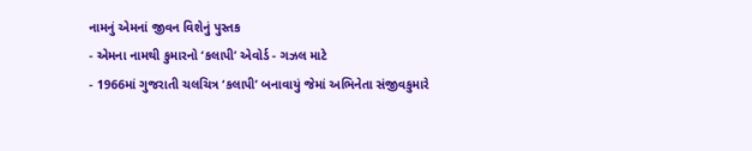નામનું એમનાં જીવન વિશેનું પુસ્તક
- એમના નામથી કુમારનો ‘કલાપી’ એવોર્ડ - ગઝલ માટે
- 1966માં ગુજરાતી ચલચિત્ર ‘કલાપી’ બનાવાયું જેમાં અભિનેતા સંજીવકુમારે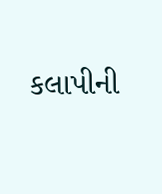કલાપીની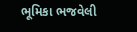ભૂમિકા ભજવેલી